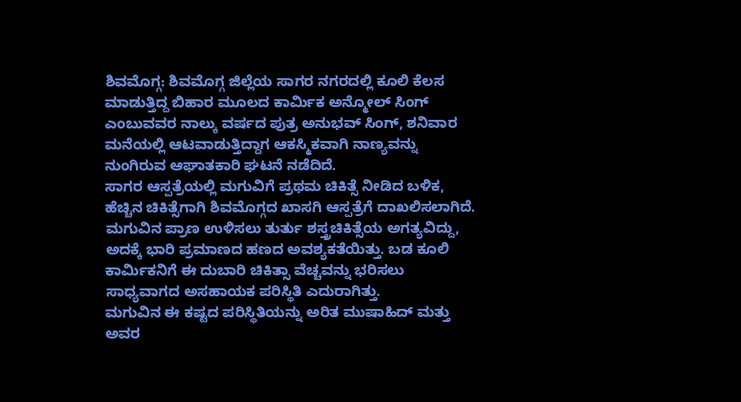ಶಿವಮೊಗ್ಗ: ಶಿವಮೊಗ್ಗ ಜಿಲ್ಲೆಯ ಸಾಗರ ನಗರದಲ್ಲಿ ಕೂಲಿ ಕೆಲಸ ಮಾಡುತ್ತಿದ್ದ ಬಿಹಾರ ಮೂಲದ ಕಾರ್ಮಿಕ ಅನ್ಮೋಲ್ ಸಿಂಗ್ ಎಂಬುವವರ ನಾಲ್ಕು ವರ್ಷದ ಪುತ್ರ ಅನುಭವ್ ಸಿಂಗ್, ಶನಿವಾರ ಮನೆಯಲ್ಲಿ ಆಟವಾಡುತ್ತಿದ್ದಾಗ ಆಕಸ್ಮಿಕವಾಗಿ ನಾಣ್ಯವನ್ನು ನುಂಗಿರುವ ಆಘಾತಕಾರಿ ಘಟನೆ ನಡೆದಿದೆ.
ಸಾಗರ ಆಸ್ಪತ್ರೆಯಲ್ಲಿ ಮಗುವಿಗೆ ಪ್ರಥಮ ಚಿಕಿತ್ಸೆ ನೀಡಿದ ಬಳಿಕ, ಹೆಚ್ಚಿನ ಚಿಕಿತ್ಸೆಗಾಗಿ ಶಿವಮೊಗ್ಗದ ಖಾಸಗಿ ಆಸ್ಪತ್ರೆಗೆ ದಾಖಲಿಸಲಾಗಿದೆ. ಮಗುವಿನ ಪ್ರಾಣ ಉಳಿಸಲು ತುರ್ತು ಶಸ್ತ್ರಚಿಕಿತ್ಸೆಯ ಅಗತ್ಯವಿದ್ದು, ಅದಕ್ಕೆ ಭಾರಿ ಪ್ರಮಾಣದ ಹಣದ ಅವಶ್ಯಕತೆಯಿತ್ತು. ಬಡ ಕೂಲಿ ಕಾರ್ಮಿಕನಿಗೆ ಈ ದುಬಾರಿ ಚಿಕಿತ್ಸಾ ವೆಚ್ಚವನ್ನು ಭರಿಸಲು ಸಾಧ್ಯವಾಗದ ಅಸಹಾಯಕ ಪರಿಸ್ಥಿತಿ ಎದುರಾಗಿತ್ತು.
ಮಗುವಿನ ಈ ಕಷ್ಟದ ಪರಿಸ್ಥಿತಿಯನ್ನು ಅರಿತ ಮುಷಾಹಿದ್ ಮತ್ತು ಅವರ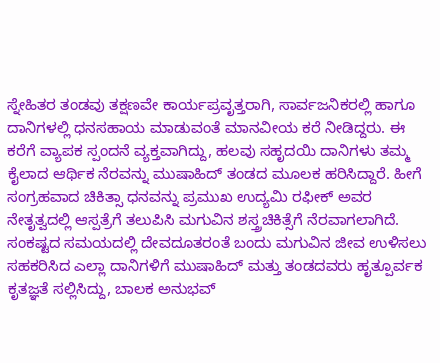ಸ್ನೇಹಿತರ ತಂಡವು ತಕ್ಷಣವೇ ಕಾರ್ಯಪ್ರವೃತ್ತರಾಗಿ, ಸಾರ್ವಜನಿಕರಲ್ಲಿ ಹಾಗೂ ದಾನಿಗಳಲ್ಲಿ ಧನಸಹಾಯ ಮಾಡುವಂತೆ ಮಾನವೀಯ ಕರೆ ನೀಡಿದ್ದರು. ಈ ಕರೆಗೆ ವ್ಯಾಪಕ ಸ್ಪಂದನೆ ವ್ಯಕ್ತವಾಗಿದ್ದು, ಹಲವು ಸಹೃದಯಿ ದಾನಿಗಳು ತಮ್ಮ ಕೈಲಾದ ಆರ್ಥಿಕ ನೆರವನ್ನು ಮುಷಾಹಿದ್ ತಂಡದ ಮೂಲಕ ಹರಿಸಿದ್ದಾರೆ. ಹೀಗೆ ಸಂಗ್ರಹವಾದ ಚಿಕಿತ್ಸಾ ಧನವನ್ನು ಪ್ರಮುಖ ಉದ್ಯಮಿ ರಫೀಕ್ ಅವರ ನೇತೃತ್ವದಲ್ಲಿ ಆಸ್ಪತ್ರೆಗೆ ತಲುಪಿಸಿ ಮಗುವಿನ ಶಸ್ತ್ರಚಿಕಿತ್ಸೆಗೆ ನೆರವಾಗಲಾಗಿದೆ. ಸಂಕಷ್ಟದ ಸಮಯದಲ್ಲಿ ದೇವದೂತರಂತೆ ಬಂದು ಮಗುವಿನ ಜೀವ ಉಳಿಸಲು ಸಹಕರಿಸಿದ ಎಲ್ಲಾ ದಾನಿಗಳಿಗೆ ಮುಷಾಹಿದ್ ಮತ್ತು ತಂಡದವರು ಹೃತ್ಪೂರ್ವಕ ಕೃತಜ್ಞತೆ ಸಲ್ಲಿಸಿದ್ದು, ಬಾಲಕ ಅನುಭವ್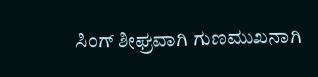ಸಿಂಗ್ ಶೀಘ್ರವಾಗಿ ಗುಣಮುಖನಾಗಿ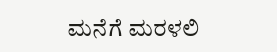ಮನೆಗೆ ಮರಳಲಿ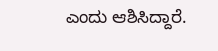ಎಂದು ಆಶಿಸಿದ್ದಾರೆ.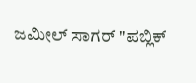ಜಮೀಲ್ ಸಾಗರ್ "ಪಬ್ಲಿಕ್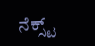ನೆಕ್ಸ್ಟ್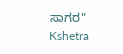ಸಾಗರ"
Kshetra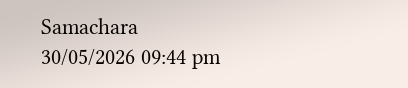Samachara
30/05/2026 09:44 pm